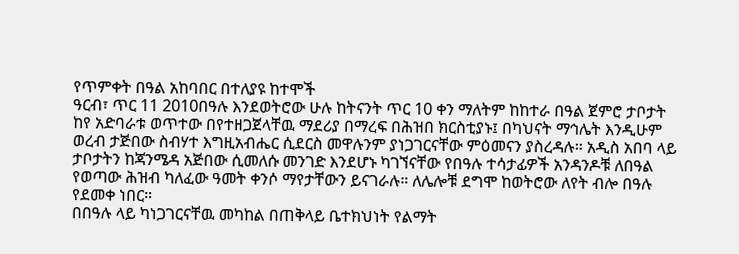የጥምቀት በዓል አከባበር በተለያዩ ከተሞች
ዓርብ፣ ጥር 11 2010በዓሉ እንደወትሮው ሁሉ ከትናንት ጥር 10 ቀን ማለትም ከከተራ በዓል ጀምሮ ታቦታት ከየ አድባራቱ ወጥተው በየተዘጋጀላቸዉ ማደሪያ በማረፍ በሕዝበ ክርስቲያኑ፤ በካህናት ማኅሌት እንዲሁም ወረብ ታጅበው ስብሃተ እግዚአብሔር ሲደርስ መዋሉንም ያነጋገርናቸው ምዕመናን ያስረዳሉ። አዲስ አበባ ላይ ታቦታትን ከጃንሜዳ አጅበው ሲመለሱ መንገድ እንደሆኑ ካገኘናቸው የበዓሉ ተሳታፊዎች አንዳንዶቹ ለበዓል የወጣው ሕዝብ ካለፈው ዓመት ቀንሶ ማየታቸውን ይናገራሉ። ለሌሎቹ ደግሞ ከወትሮው ለየት ብሎ በዓሉ የደመቀ ነበር።
በበዓሉ ላይ ካነጋገርናቸዉ መካከል በጠቅላይ ቤተክህነት የልማት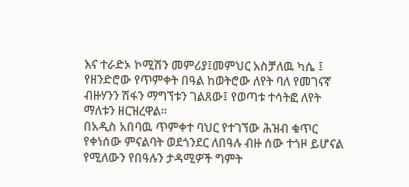እና ተራድኦ ኮሚሽን መምሪያ፤መምህር አስቻለዉ ካሴ ፤ የዘንድሮው የጥምቀት በዓል ከወትሮው ለየት ባለ የመገናኛ ብዙሃንን ሽፋን ማግኘቱን ገልጸው፤ የወጣቱ ተሳትፎ ለየት ማለቱን ዘርዝረዋል።
በአዲስ አበባዉ ጥምቀተ ባህር የተገኘው ሕዝብ ቁጥር የቀነሰው ምናልባት ወደጎንደር ለበዓሉ ብዙ ሰው ተጎዞ ይሆናል የሚለውን የበዓሉን ታዳሚዎች ግምት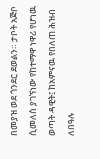በመያዝ ወደ ጎንደር ደወልን። ታቦት አጅቦ ሲመለስ ያገኘነው የከተማዋ ነዋሪ የሆነዉ ወጣት ዳዊት፤ ከአምናዉ የበለጠ ሕዝብ ለበዓሉ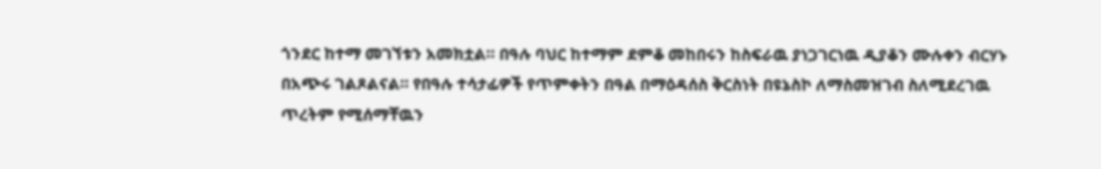ጎንደር ከተማ መገኘቱን አመክቷል። በዓሉ ባህር ከተማም ደምቆ መከበሩን ከስፍራዉ ያነጋገርነዉ ዲያቆን ሙሉቀን ብርሃኑ በአጭሩ ገልጾልናል። የበዓሉ ተሳታፊዎች የጥምቀትን በዓል በማዕዳሰስ ቅርስነት በዩኔስኮ ለማስመዝገብ ስለሚደረገዉ ጥረትም የሚሰማቸዉን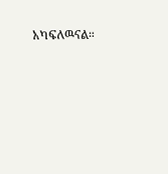አካፍለዉናል።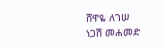ሸዋዬ ለገሠ
ነጋሽ መሐመድ